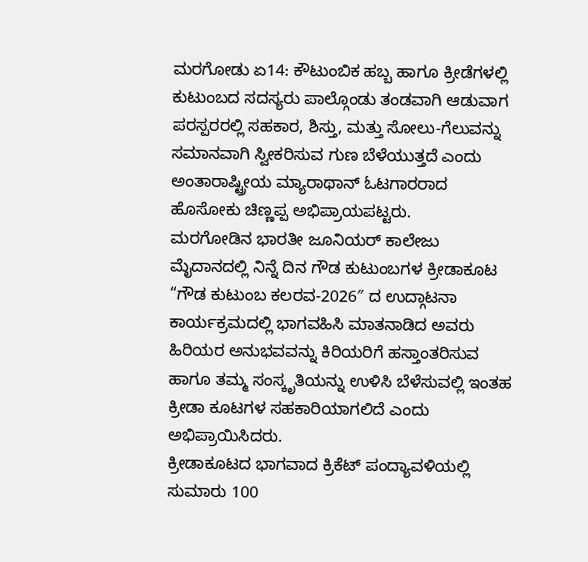ಮರಗೋಡು ಏ14: ಕೌಟುಂಬಿಕ ಹಬ್ಬ ಹಾಗೂ ಕ್ರೀಡೆಗಳಲ್ಲಿ ಕುಟುಂಬದ ಸದಸ್ಯರು ಪಾಲ್ಗೊಂಡು ತಂಡವಾಗಿ ಆಡುವಾಗ ಪರಸ್ಪರರಲ್ಲಿ ಸಹಕಾರ, ಶಿಸ್ತು, ಮತ್ತು ಸೋಲು-ಗೆಲುವನ್ನು ಸಮಾನವಾಗಿ ಸ್ವೀಕರಿಸುವ ಗುಣ ಬೆಳೆಯುತ್ತದೆ ಎಂದು ಅಂತಾರಾಷ್ಟ್ರೀಯ ಮ್ಯಾರಾಥಾನ್ ಓಟಗಾರರಾದ ಹೊಸೋಕು ಚಿಣ್ಣಪ್ಪ ಅಭಿಪ್ರಾಯಪಟ್ಟರು.
ಮರಗೋಡಿನ ಭಾರತೀ ಜೂನಿಯರ್ ಕಾಲೇಜು ಮೈದಾನದಲ್ಲಿ ನಿನ್ನೆ ದಿನ ಗೌಡ ಕುಟುಂಬಗಳ ಕ್ರೀಡಾಕೂಟ “ಗೌಡ ಕುಟುಂಬ ಕಲರವ-2026″ ದ ಉದ್ಗಾಟನಾ ಕಾರ್ಯಕ್ರಮದಲ್ಲಿ ಭಾಗವಹಿಸಿ ಮಾತನಾಡಿದ ಅವರು ಹಿರಿಯರ ಅನುಭವವನ್ನು ಕಿರಿಯರಿಗೆ ಹಸ್ತಾಂತರಿಸುವ ಹಾಗೂ ತಮ್ಮ ಸಂಸ್ಕೃತಿಯನ್ನು ಉಳಿಸಿ ಬೆಳೆಸುವಲ್ಲಿ ಇಂತಹ ಕ್ರೀಡಾ ಕೂಟಗಳ ಸಹಕಾರಿಯಾಗಲಿದೆ ಎಂದು ಅಭಿಪ್ರಾಯಿಸಿದರು.
ಕ್ರೀಡಾಕೂಟದ ಭಾಗವಾದ ಕ್ರಿಕೆಟ್ ಪಂದ್ಯಾವಳಿಯಲ್ಲಿ ಸುಮಾರು 100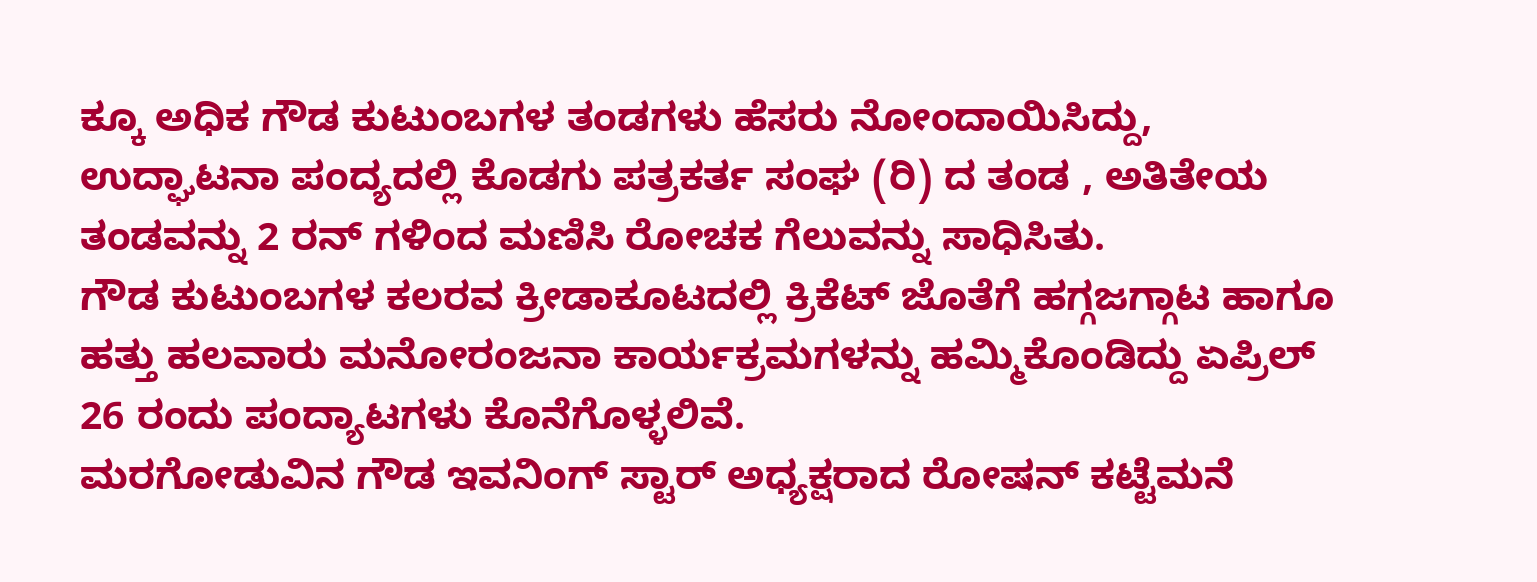ಕ್ಕೂ ಅಧಿಕ ಗೌಡ ಕುಟುಂಬಗಳ ತಂಡಗಳು ಹೆಸರು ನೋಂದಾಯಿಸಿದ್ದು, ಉದ್ಘಾಟನಾ ಪಂದ್ಯದಲ್ಲಿ ಕೊಡಗು ಪತ್ರಕರ್ತ ಸಂಘ (ರಿ) ದ ತಂಡ , ಅತಿತೇಯ ತಂಡವನ್ನು 2 ರನ್ ಗಳಿಂದ ಮಣಿಸಿ ರೋಚಕ ಗೆಲುವನ್ನು ಸಾಧಿಸಿತು.
ಗೌಡ ಕುಟುಂಬಗಳ ಕಲರವ ಕ್ರೀಡಾಕೂಟದಲ್ಲಿ ಕ್ರಿಕೆಟ್ ಜೊತೆಗೆ ಹಗ್ಗಜಗ್ಗಾಟ ಹಾಗೂ ಹತ್ತು ಹಲವಾರು ಮನೋರಂಜನಾ ಕಾರ್ಯಕ್ರಮಗಳನ್ನು ಹಮ್ಮಿಕೊಂಡಿದ್ದು ಏಪ್ರಿಲ್ 26 ರಂದು ಪಂದ್ಯಾಟಗಳು ಕೊನೆಗೊಳ್ಳಲಿವೆ.
ಮರಗೋಡುವಿನ ಗೌಡ ಇವನಿಂಗ್ ಸ್ಟಾರ್ ಅಧ್ಯಕ್ಷರಾದ ರೋಷನ್ ಕಟ್ಟೆಮನೆ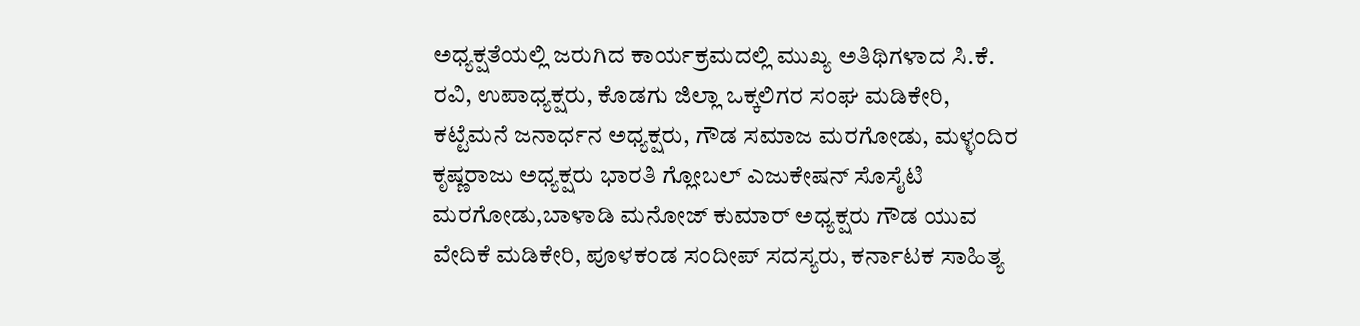ಅಧ್ಯಕ್ಷತೆಯಲ್ಲಿ ಜರುಗಿದ ಕಾರ್ಯಕ್ರಮದಲ್ಲಿ ಮುಖ್ಯ ಅತಿಥಿಗಳಾದ ಸಿ.ಕೆ. ರವಿ, ಉಪಾಧ್ಯಕ್ಷರು, ಕೊಡಗು ಜಿಲ್ಲಾ ಒಕ್ಕಲಿಗರ ಸಂಘ ಮಡಿಕೇರಿ, ಕಟ್ಟೆಮನೆ ಜನಾರ್ಧನ ಅಧ್ಯಕ್ಷರು, ಗೌಡ ಸಮಾಜ ಮರಗೋಡು, ಮಳ್ಳಂದಿರ ಕೃಷ್ಣರಾಜು ಅಧ್ಯಕ್ಷರು ಭಾರತಿ ಗ್ಲೋಬಲ್ ಎಜುಕೇಷನ್ ಸೊಸೈಟಿ ಮರಗೋಡು,ಬಾಳಾಡಿ ಮನೋಜ್ ಕುಮಾರ್ ಅಧ್ಯಕ್ಷರು ಗೌಡ ಯುವ ವೇದಿಕೆ ಮಡಿಕೇರಿ, ಪೂಳಕಂಡ ಸಂದೀಪ್ ಸದಸ್ಯರು, ಕರ್ನಾಟಕ ಸಾಹಿತ್ಯ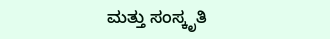ಮತ್ತು ಸಂಸ್ಕೃತಿ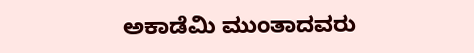ಅಕಾಡೆಮಿ ಮುಂತಾದವರು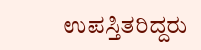ಉಪಸ್ತಿತರಿದ್ದರು